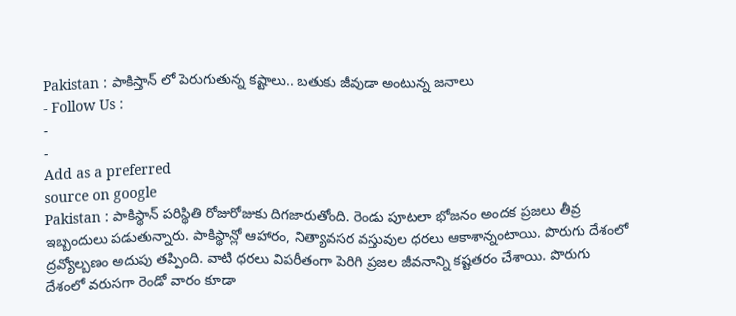Pakistan : పాకిస్తాన్ లో పెరుగుతున్న కష్టాలు.. బతుకు జీవుడా అంటున్న జనాలు
- Follow Us :
-
-
Add as a preferred
source on google
Pakistan : పాకిస్థాన్ పరిస్థితి రోజురోజుకు దిగజారుతోంది. రెండు పూటలా భోజనం అందక ప్రజలు తీవ్ర ఇబ్బందులు పడుతున్నారు. పాకిస్థాన్లో ఆహారం, నిత్యావసర వస్తువుల ధరలు ఆకాశాన్నంటాయి. పొరుగు దేశంలో ద్రవ్యోల్బణం అదుపు తప్పింది. వాటి ధరలు విపరీతంగా పెరిగి ప్రజల జీవనాన్ని కష్టతరం చేశాయి. పొరుగు దేశంలో వరుసగా రెండో వారం కూడా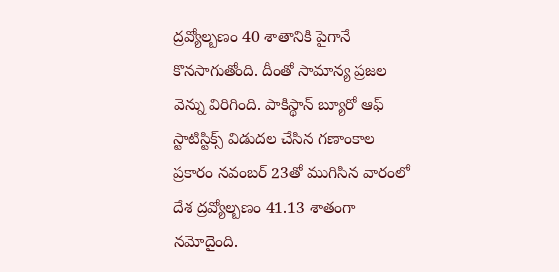ద్రవ్యోల్బణం 40 శాతానికి పైగానే కొనసాగుతోంది. దీంతో సామాన్య ప్రజల వెన్ను విరిగింది. పాకిస్థాన్ బ్యూరో ఆఫ్ స్టాటిస్టిక్స్ విడుదల చేసిన గణాంకాల ప్రకారం నవంబర్ 23తో ముగిసిన వారంలో దేశ ద్రవ్యోల్బణం 41.13 శాతంగా నమోదైంది.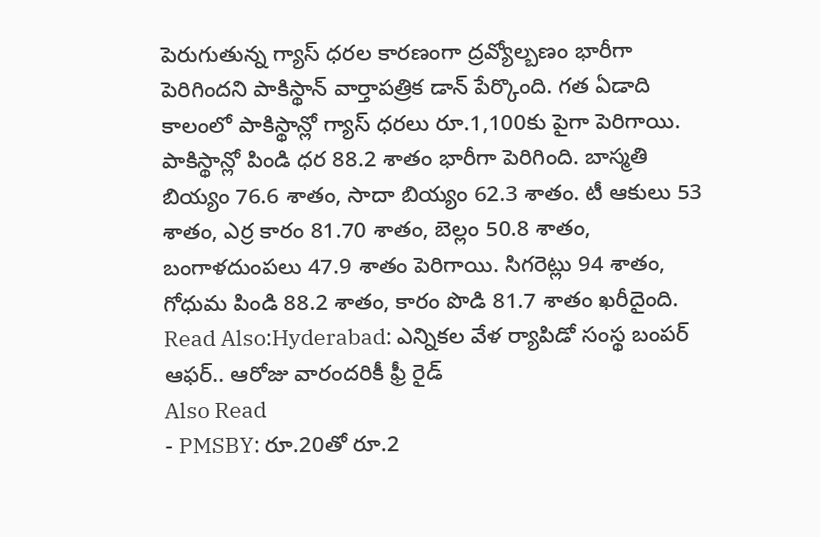పెరుగుతున్న గ్యాస్ ధరల కారణంగా ద్రవ్యోల్బణం భారీగా పెరిగిందని పాకిస్థాన్ వార్తాపత్రిక డాన్ పేర్కొంది. గత ఏడాది కాలంలో పాకిస్థాన్లో గ్యాస్ ధరలు రూ.1,100కు పైగా పెరిగాయి. పాకిస్థాన్లో పిండి ధర 88.2 శాతం భారీగా పెరిగింది. బాస్మతి బియ్యం 76.6 శాతం, సాదా బియ్యం 62.3 శాతం. టీ ఆకులు 53 శాతం, ఎర్ర కారం 81.70 శాతం, బెల్లం 50.8 శాతం, బంగాళదుంపలు 47.9 శాతం పెరిగాయి. సిగరెట్లు 94 శాతం, గోధుమ పిండి 88.2 శాతం, కారం పొడి 81.7 శాతం ఖరీదైంది.
Read Also:Hyderabad: ఎన్నికల వేళ ర్యాపిడో సంస్థ బంపర్ ఆఫర్.. ఆరోజు వారందరికీ ఫ్రీ రైడ్
Also Read
- PMSBY: రూ.20తో రూ.2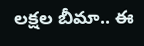లక్షల బీమా.. ఈ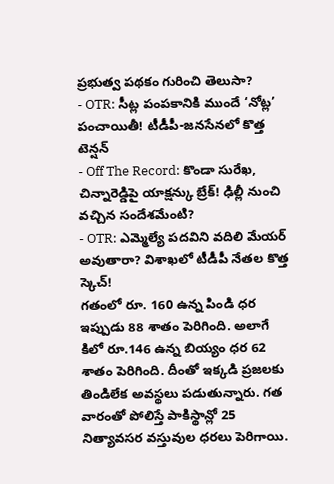ప్రభుత్వ పథకం గురించి తెలుసా?
- OTR: సీట్ల పంపకానికి ముందే ‘నోట్ల’ పంచాయితీ! టీడీపీ-జనసేనలో కొత్త టెన్షన్
- Off The Record: కొండా సురేఖ, చిన్నారెడ్డిపై యాక్షన్కు బ్రేక్! ఢిల్లీ నుంచి వచ్చిన సందేశమేంటి?
- OTR: ఎమ్మెల్యే పదవిని వదిలి మేయర్ అవుతారా? విశాఖలో టీడీపీ నేతల కొత్త స్కెచ్!
గతంలో రూ. 160 ఉన్న పిండి ధర ఇప్పుడు 88 శాతం పెరిగింది. అలాగే కిలో రూ.146 ఉన్న బియ్యం ధర 62 శాతం పెరిగింది. దీంతో ఇక్కడి ప్రజలకు తిండిలేక అవస్థలు పడుతున్నారు. గత వారంతో పోలిస్తే పాకిస్థాన్లో 25 నిత్యావసర వస్తువుల ధరలు పెరిగాయి.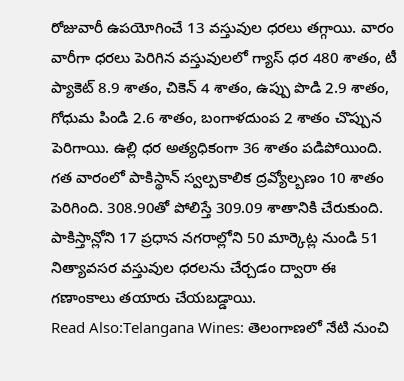రోజువారీ ఉపయోగించే 13 వస్తువుల ధరలు తగ్గాయి. వారం వారీగా ధరలు పెరిగిన వస్తువులలో గ్యాస్ ధర 480 శాతం, టీ ప్యాకెట్ 8.9 శాతం, చికెన్ 4 శాతం, ఉప్పు పొడి 2.9 శాతం, గోధుమ పిండి 2.6 శాతం, బంగాళదుంప 2 శాతం చొప్పున పెరిగాయి. ఉల్లి ధర అత్యధికంగా 36 శాతం పడిపోయింది. గత వారంలో పాకిస్థాన్ స్వల్పకాలిక ద్రవ్యోల్బణం 10 శాతం పెరిగింది. 308.90తో పోలిస్తే 309.09 శాతానికి చేరుకుంది. పాకిస్తాన్లోని 17 ప్రధాన నగరాల్లోని 50 మార్కెట్ల నుండి 51 నిత్యావసర వస్తువుల ధరలను చేర్చడం ద్వారా ఈ గణాంకాలు తయారు చేయబడ్డాయి.
Read Also:Telangana Wines: తెలంగాణలో నేటి నుంచి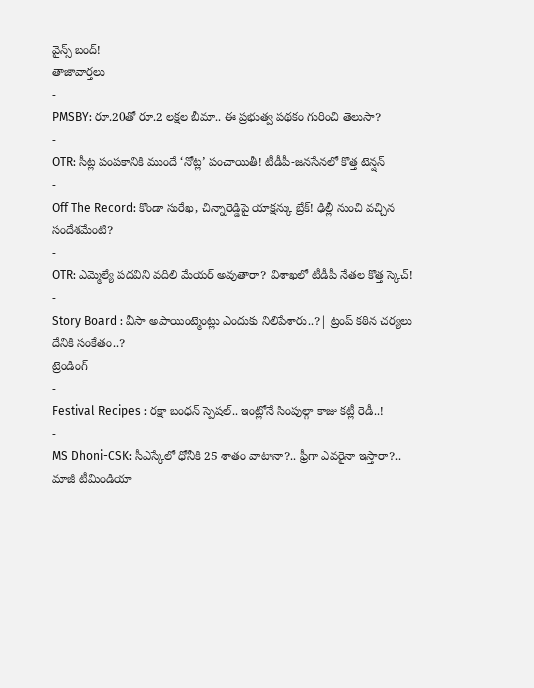వైన్స్ బంద్!
తాజావార్తలు
-
PMSBY: రూ.20తో రూ.2 లక్షల బీమా.. ఈ ప్రభుత్వ పథకం గురించి తెలుసా?
-
OTR: సీట్ల పంపకానికి ముందే ‘నోట్ల’ పంచాయితీ! టీడీపీ-జనసేనలో కొత్త టెన్షన్
-
Off The Record: కొండా సురేఖ, చిన్నారెడ్డిపై యాక్షన్కు బ్రేక్! ఢిల్లీ నుంచి వచ్చిన సందేశమేంటి?
-
OTR: ఎమ్మెల్యే పదవిని వదిలి మేయర్ అవుతారా? విశాఖలో టీడీపీ నేతల కొత్త స్కెచ్!
-
Story Board : వీసా అపాయింట్మెంట్లు ఎందుకు నిలిపేశారు..?| ట్రంప్ కఠిన చర్యలు దేనికి సంకేతం..?
ట్రెండింగ్
-
Festival Recipes : రక్షా బంధన్ స్పెషల్.. ఇంట్లోనే సింపుల్గా కాజు కట్లీ రెడీ..!
-
MS Dhoni-CSK: సీఎస్కేలో ధోనీకి 25 శాతం వాటానా?.. ఫ్రీగా ఎవరైనా ఇస్తారా?.. మాజీ టీమిండియా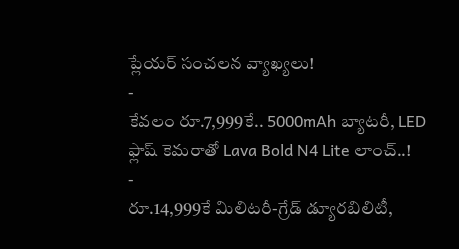ప్లేయర్ సంచలన వ్యాఖ్యలు!
-
కేవలం రూ.7,999కే.. 5000mAh బ్యాటరీ, LED ఫ్లాష్ కెమరాతో Lava Bold N4 Lite లాంచ్..!
-
రూ.14,999కే మిలిటరీ-గ్రేడ్ డ్యూరబిలిటీ,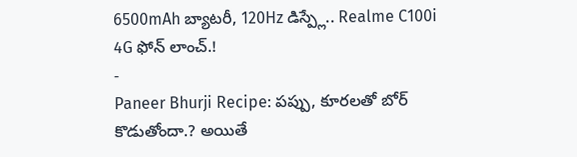6500mAh బ్యాటరీ, 120Hz డిస్ప్లే.. Realme C100i 4G ఫోన్ లాంచ్.!
-
Paneer Bhurji Recipe: పప్పు, కూరలతో బోర్ కొడుతోందా.? అయితే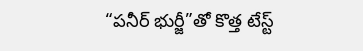“పనీర్ భుర్జీ”తో కొత్త టేస్ట్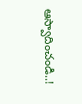ఆస్వాదించండి..!